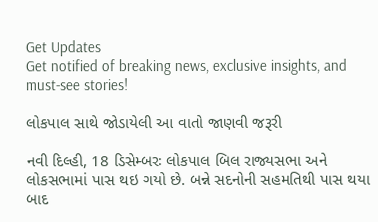Get Updates
Get notified of breaking news, exclusive insights, and must-see stories!

લોકપાલ સાથે જોડાયેલી આ વાતો જાણવી જરૂરી

નવી દિલ્હી, 18 ડિસેમ્બરઃ લોકપાલ બિલ રાજ્યસભા અને લોકસભામાં પાસ થઇ ગયો છે. બન્ને સદનોની સહમતિથી પાસ થયા બાદ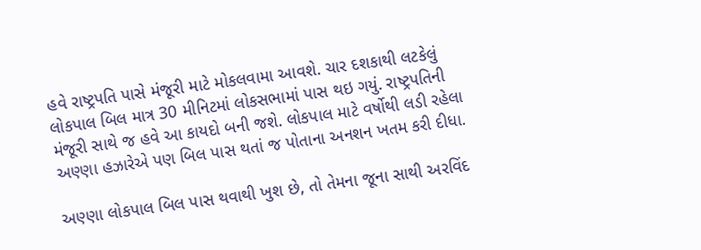હવે રાષ્ટ્રપતિ પાસે મંજૂરી માટે મોકલવામા આવશે. ચાર દશકાથી લટકેલું લોકપાલ બિલ માત્ર 30 મીનિટમાં લોકસભામાં પાસ થઇ ગયું. રાષ્ટ્રપતિની મંજૂરી સાથે જ હવે આ કાયદો બની જશે. લોકપાલ માટે વર્ષોથી લડી રહેલા અણ્ણા હઝારેએ પણ બિલ પાસ થતાં જ પોતાના અનશન ખતમ કરી દીધા.

અણ્ણા લોકપાલ બિલ પાસ થવાથી ખુશ છે, તો તેમના જૂના સાથી અરવિંદ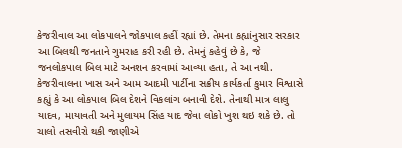કેજરીવાલ આ લોકપાલને જોકપાલ કહીં રહ્યાં છે. તેમના કહ્યાંનુસાર સરકાર આ બિલથી જનતાને ગુમરાહ કરી રહી છે. તેમનું કહેવું છે કે, જે જનલોકપાલ બિલ માટે અનશન કરવામાં આવ્યા હતા, તે આ નથી. કેજરીવાલના ખાસ અને આમ આદમી પાર્ટીના સક્રીય કાર્યકર્તા કુમાર વિશ્વાસે કહ્યું કે આ લોકપાલ બિલ દેશને વિકલાંગ બનાવી દેશે. તેનાથી માત્ર લાલુ યાદવ, માયાવતી અને મુલાયમ સિંહ યાદ જેવા લોકો ખુશ થઇ શકે છે. તો ચાલો તસવીરો થકી જાણીએ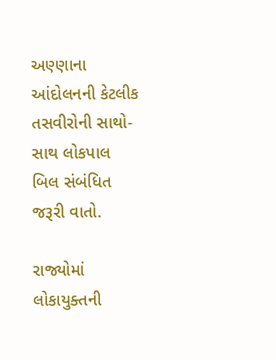અણ્ણાના આંદોલનની કેટલીક તસવીરોની સાથો-સાથ લોકપાલ બિલ સંબંધિત જરૂરી વાતો.

રાજ્યોમાં લોકાયુક્તની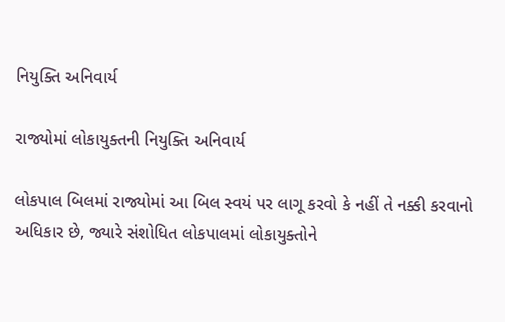નિયુક્તિ અનિવાર્ય

રાજ્યોમાં લોકાયુક્તની નિયુક્તિ અનિવાર્ય

લોકપાલ બિલમાં રાજ્યોમાં આ બિલ સ્વયં પર લાગૂ કરવો કે નહીં તે નક્કી કરવાનો અધિકાર છે, જ્યારે સંશોધિત લોકપાલમાં લોકાયુક્તોને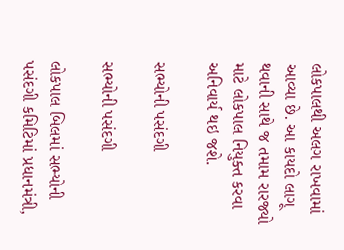લોકપાલથી અલગ રાખવામાં આવ્યા છે. આ કાયદો લાગૂ થવાની સાથે જ તમામ રારજ્યો માટે લોકપાલ નિયુક્ત કરવા અનિવાર્ય થઇ જશે.

સભ્યોની પસંદગી

સભ્યોની પસંદગી

લોકપાલ બિલમાં સભ્યોની પસંદગી કમિટિમાં પ્રધાનમંત્રી,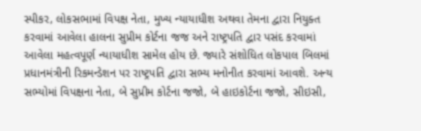સ્પીકર, લોકસભામાં વિપક્ષ નેતા, મુખ્ય ન્યાયાધીશ અથવા તેમના દ્વારા નિયુક્ત કરવામાં આવેલા હાલના સુપ્રીમ કોર્ટના જજ અને રાષ્ટ્રપતિ દ્વાર પસંદ કરવામાં આવેલા મહત્વપૂર્ણ ન્યાયાધીશ સામેલ હોય છે. જ્યારે સંશોધિત લોકપાલ બિલમાં પ્રધાનમંત્રીની રિકમન્ડેશન પર રાષ્ટ્રપતિ દ્વારા સભ્ય મનોનીત કરવામાં આવશે. અન્ય સભ્યોમાં વિપક્ષના નેતા, બે સુપ્રીમ કોર્ટના જજો, બે હાઇકોર્ટના જજો, સીઇસી,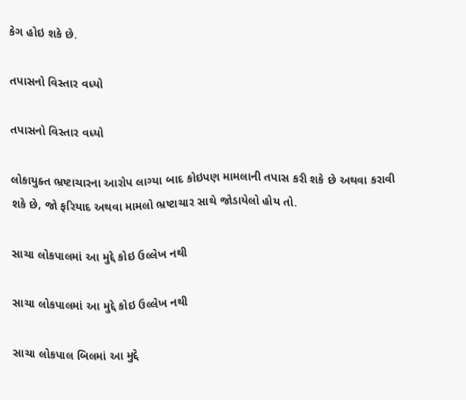કેગ હોઇ શકે છે.

તપાસનો વિસ્તાર વધ્યો

તપાસનો વિસ્તાર વધ્યો

લોકાયુક્ત ભ્રષ્ટાચારના આરોપ લાગ્યા બાદ કોઇપણ મામલાની તપાસ કરી શકે છે અથવા કરાવી શકે છે, જો ફરિયાદ અથવા મામલો ભ્રષ્ટાચાર સાથે જોડાયેલો હોય તો.

સાચા લોકપાલમાં આ મુદ્દે કોઇ ઉલ્લેખ નથી

સાચા લોકપાલમાં આ મુદ્દે કોઇ ઉલ્લેખ નથી

સાચા લોકપાલ બિલમાં આ મુદ્દે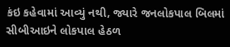કંઇ કહેવામાં આવ્યું નથી, જ્યારે જનલોકપાલ બિલમાં સીબીઆઇને લોકપાલ હેઠળ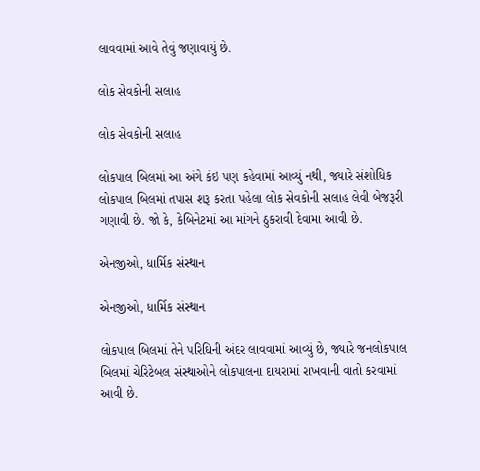લાવવામાં આવે તેવું જણાવાયું છે.

લોક સેવકોની સલાહ

લોક સેવકોની સલાહ

લોકપાલ બિલમાં આ અંગે કંઇ પણ કહેવામાં આવ્યું નથી, જ્યારે સંશોધિક લોકપાલ બિલમાં તપાસ શરૂ કરતા પહેલા લોક સેવકોની સલાહ લેવી બેજરૂરી ગણાવી છે. જો કે, કેબિનેટમાં આ માંગને ઠુકરાવી દેવામા આવી છે.

એનજીઓ, ધાર્મિક સંસ્થાન

એનજીઓ, ધાર્મિક સંસ્થાન

લોકપાલ બિલમાં તેને પરિઘિની અંદર લાવવામાં આવ્યું છે, જ્યારે જનલોકપાલ બિલમાં ચેરિટેબલ સંસ્થાઓને લોકપાલના દાયરામાં રાખવાની વાતો કરવામાં આવી છે.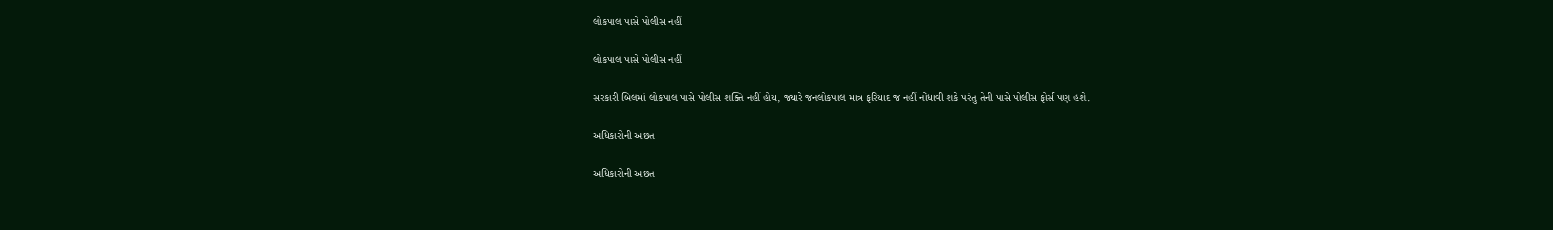લોકપાલ પાસે પોલીસ નહીં

લોકપાલ પાસે પોલીસ નહીં

સરકારી બિલમાં લોકપાલ પાસે પોલીસ શક્તિ નહીં હોય, જ્યારે જનલોકપાલ માત્ર ફરિયાદ જ નહીં નોંધાવી શકે પરંતુ તેની પાસે પોલીસ ફોર્સ પણ હશે.

અધિકારોની અછત

અધિકારોની અછત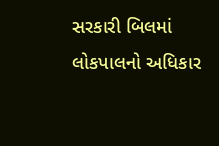સરકારી બિલમાં લોકપાલનો અધિકાર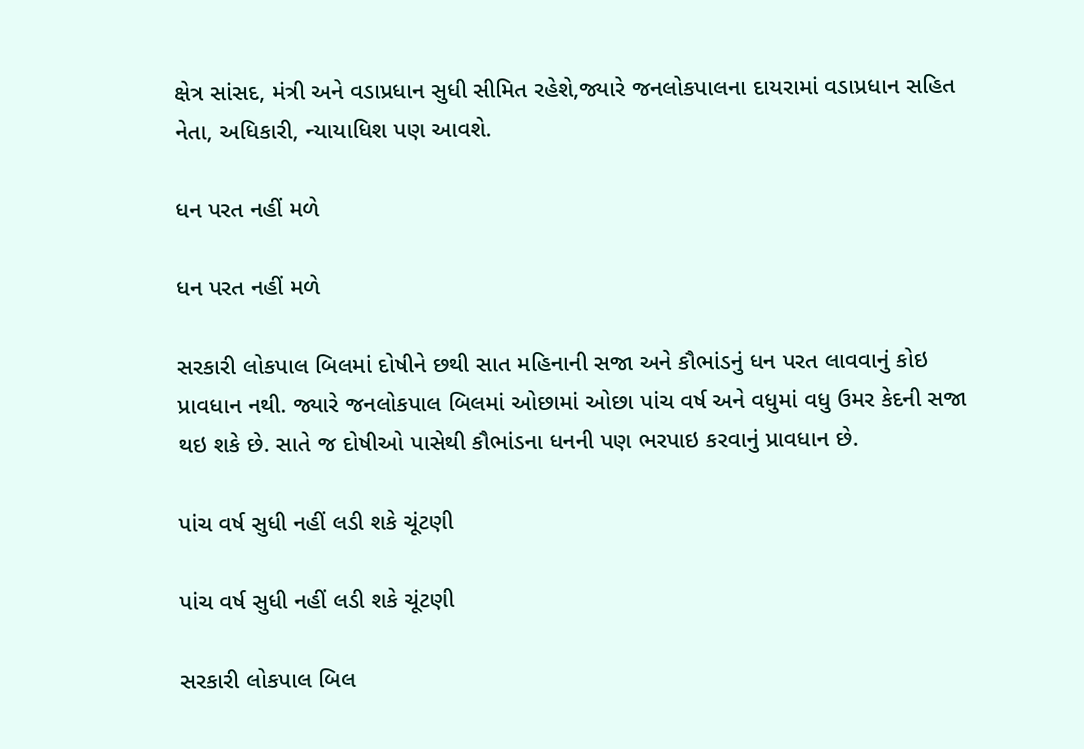ક્ષેત્ર સાંસદ, મંત્રી અને વડાપ્રધાન સુધી સીમિત રહેશે,જ્યારે જનલોકપાલના દાયરામાં વડાપ્રધાન સહિત નેતા, અધિકારી, ન્યાયાધિશ પણ આવશે.

ધન પરત નહીં મળે

ધન પરત નહીં મળે

સરકારી લોકપાલ બિલમાં દોષીને છથી સાત મહિનાની સજા અને કૌભાંડનું ધન પરત લાવવાનું કોઇ પ્રાવધાન નથી. જ્યારે જનલોકપાલ બિલમાં ઓછામાં ઓછા પાંચ વર્ષ અને વધુમાં વધુ ઉમર કેદની સજા થઇ શકે છે. સાતે જ દોષીઓ પાસેથી કૌભાંડના ધનની પણ ભરપાઇ કરવાનું પ્રાવધાન છે.

પાંચ વર્ષ સુધી નહીં લડી શકે ચૂંટણી

પાંચ વર્ષ સુધી નહીં લડી શકે ચૂંટણી

સરકારી લોકપાલ બિલ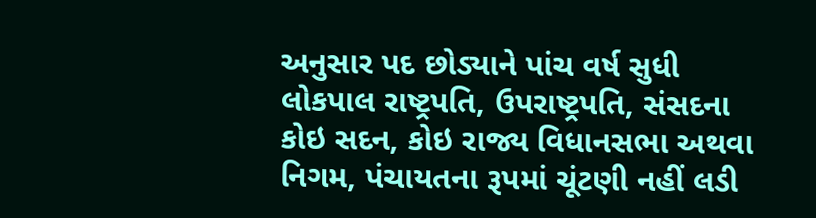અનુસાર પદ છોડ્યાને પાંચ વર્ષ સુધી લોકપાલ રાષ્ટ્રપતિ, ઉપરાષ્ટ્રપતિ, સંસદના કોઇ સદન, કોઇ રાજ્ય વિધાનસભા અથવા નિગમ, પંચાયતના રૂપમાં ચૂંટણી નહીં લડી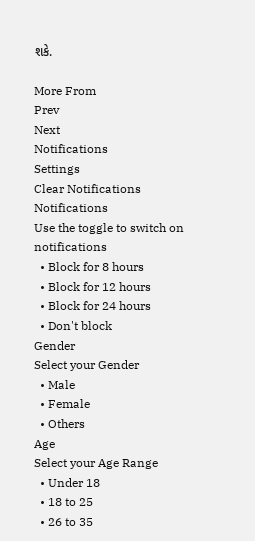શકે.

More From
Prev
Next
Notifications
Settings
Clear Notifications
Notifications
Use the toggle to switch on notifications
  • Block for 8 hours
  • Block for 12 hours
  • Block for 24 hours
  • Don't block
Gender
Select your Gender
  • Male
  • Female
  • Others
Age
Select your Age Range
  • Under 18
  • 18 to 25
  • 26 to 35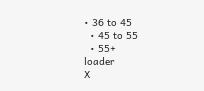• 36 to 45
  • 45 to 55
  • 55+
loader
X